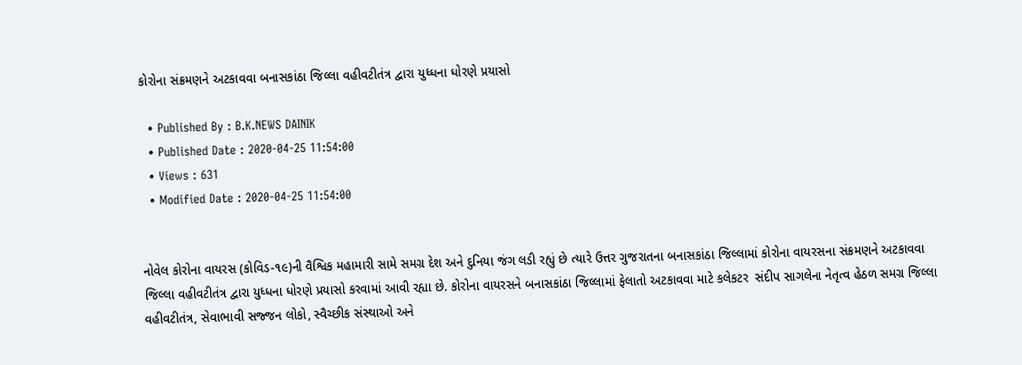કોરોના સંક્રમણને અટકાવવા બનાસકાંઠા જિલ્લા વહીવટીતંત્ર દ્વારા યુધ્ધના ધોરણે પ્રયાસો

  • Published By : B.K.NEWS DAINIK
  • Published Date : 2020-04-25 11:54:00
  • Views : 631
  • Modified Date : 2020-04-25 11:54:00


નોવેલ કોરોના વાયરસ (કોવિડ-૧૯)ની વૈશ્વિક મહામારી સામે સમગ્ર દેશ અને દુનિયા જંગ લડી રહ્યું છે ત્યારે ઉત્તર ગુજરાતના બનાસકાંઠા જિલ્લામાં કોરોના વાયરસના સંક્રમણને અટકાવવા જિલ્લા વહીવટીતંત્ર દ્વારા યુધ્ધના ધોરણે પ્રયાસો કરવામાં આવી રહ્યા છે. કોરોના વાયરસને બનાસકાંઠા જિલ્લામાં ફેલાતો અટકાવવા માટે કલેકટર  સંદીપ સાગલેના નેતૃત્વ હેઠળ સમગ્ર જિલ્લા વહીવટીતંત્ર, સેવાભાવી સજ્જન લોકો, સ્વૈચ્છીક સંસ્થાઓ અને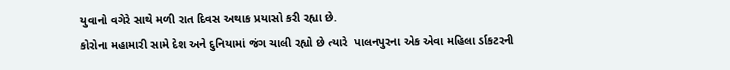યુવાનો વગેરે સાથે મળી રાત દિવસ અથાક પ્રયાસો કરી રહ્યા છે.
કોરોના મહામારી સામે દેશ અને દુનિયામાં જંગ ચાલી રહ્યો છે ત્યારે  પાલનપુરના એક એવા મહિલા ર્ડાકટરની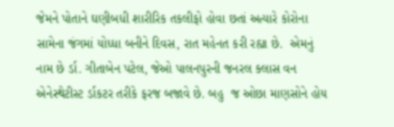જેમને પોતાને ઘણીબધી શારીરિક તકલીફો હોવા છતાં અત્યારે કોરોના સામેના જંગમાં યોધ્ધા બનીને દિવસ, રાત મહેનત કરી રહ્યા છે.  એમનું નામ છે ર્ડા. ગીતાબેન પટેલ, જેઓ પાલનપુરની જનરલ ક્લાસ વન એનેસ્થેટીસ્ટ ર્ડાકટર તરીકે ફરજ બજાવે છે. બહુ  જ ઓછા માણસોને હોય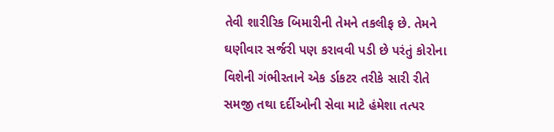તેવી શારીરિક બિમારીની તેમને તકલીફ છે. તેમને ઘણીવાર સર્જરી પણ કરાવવી પડી છે પરંતું કોરોના વિશેની ગંભીરતાને એક ર્ડાકટર તરીકે સારી રીતે સમજી તથા દર્દીઓની સેવા માટે હંમેશા તત્પર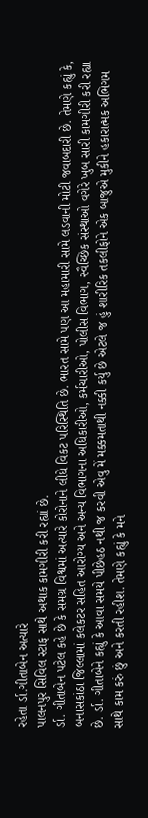રહેતા ર્ડા.ગીતાબેન અત્યારે
પાલનપુર સિવિલ સ્ટાફ સાથે અથાક કામગીરી કરી રહ્યાં છે.
ર્ડા. ગીતાબેન પટેલ કહે છે કે સમગ્ર વિશ્વમાં અત્યારે કોરોનાને લીધે વિકટ પરિસ્થિતિ છે. ભારત સામે પણ આ મહામારી સામે લડવાની મોટી જવાબદારી છે. તેમણે કહ્યું કે, બનાસકાંઠા જિલ્લામાં કલેકટર સહિત આરોગ્ય અને અન્ય વિભાગના અધિકારીઓ, કર્મચારીઓ, પોલીસ વિભાગ, સ્વૈચ્છિક સંસ્થાઓ વગેરે ખુબ સારી કામગીરી કરી રહ્યા છે. ર્ડા. ગીતાબેને કહ્યું કે આવા સમયે પીછેહઠ નથી જ કરવી એવુ મેં મક્કમતાથી નક્કી કર્યુ છે એટલે જ હું શારીરિક તકલીફોને એક બાજુએ મુકીને હકારાત્મક અભિગમ સાથે કામ કરું છું અને કરતી રહીશ. તેમણે કહ્યું કે મને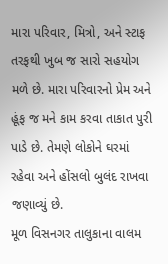મારા પરિવાર, મિત્રો, અને સ્ટાફ તરફથી ખુબ જ સારો સહયોગ મળે છે. મારા પરિવારનો પ્રેમ અને હૂંફ જ મને કામ કરવા તાકાત પુરી પાડે છે. તેમણે લોકોને ઘરમાં રહેવા અને હોંસલો બુલંદ રાખવા જણાવ્યું છે.
મૂળ વિસનગર તાલુકાના વાલમ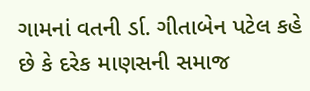ગામનાં વતની ર્ડા. ગીતાબેન પટેલ કહે છે કે દરેક માણસની સમાજ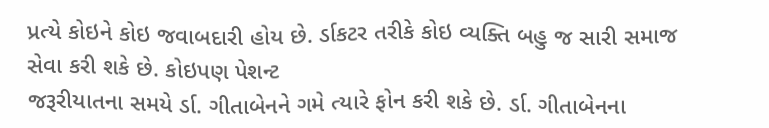પ્રત્યે કોઇને કોઇ જવાબદારી હોય છે. ર્ડાકટર તરીકે કોઇ વ્યક્તિ બહુ જ સારી સમાજ સેવા કરી શકે છે. કોઇપણ પેશન્ટ
જરૂરીયાતના સમયે ર્ડા. ગીતાબેનને ગમે ત્યારે ફોન કરી શકે છે. ર્ડા. ગીતાબેનના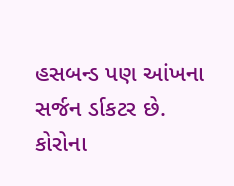હસબન્ડ પણ આંખના સર્જન ર્ડાકટર છે. કોરોના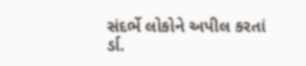સંદર્ભે લોકોને અપીલ કરતાં ર્ડા.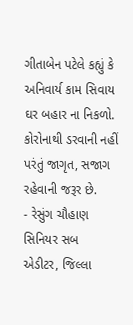ગીતાબેન પટેલે કહ્યું કે અનિવાર્ય કામ સિવાય ઘર બહાર ના નિકળો. કોરોનાથી ડરવાની નહીં પરંતું જાગૃત, સજાગ રહેવાની જરૂર છે.
- રેસુંગ ચૌહાણ
સિનિયર સબ એડીટર, જિલ્લા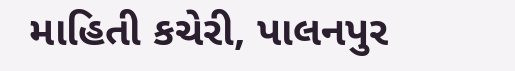માહિતી કચેરી, પાલનપુર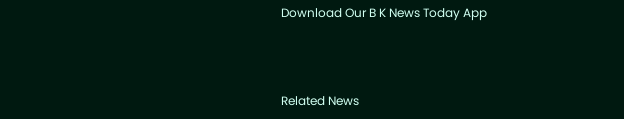Download Our B K News Today App



Related News